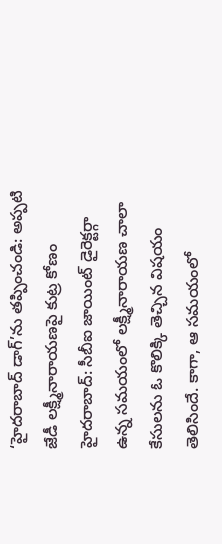‘హైదరాబాద్ డాగ్’ను తప్పించండి: అప్పటి జేడీ లక్ష్మీనారాయణపై కుట్ర కోణం
హైదరాబాద్: సీబీఐ జాయింట్ డైరెక్టర్గా ఉన్న సమయంలో లక్ష్మీనారాయణ చాలా కేసులను ఓ కొలిక్కి తెచ్చిన విషయం తెలిసిందే. కాగా, ఆ సమయంలో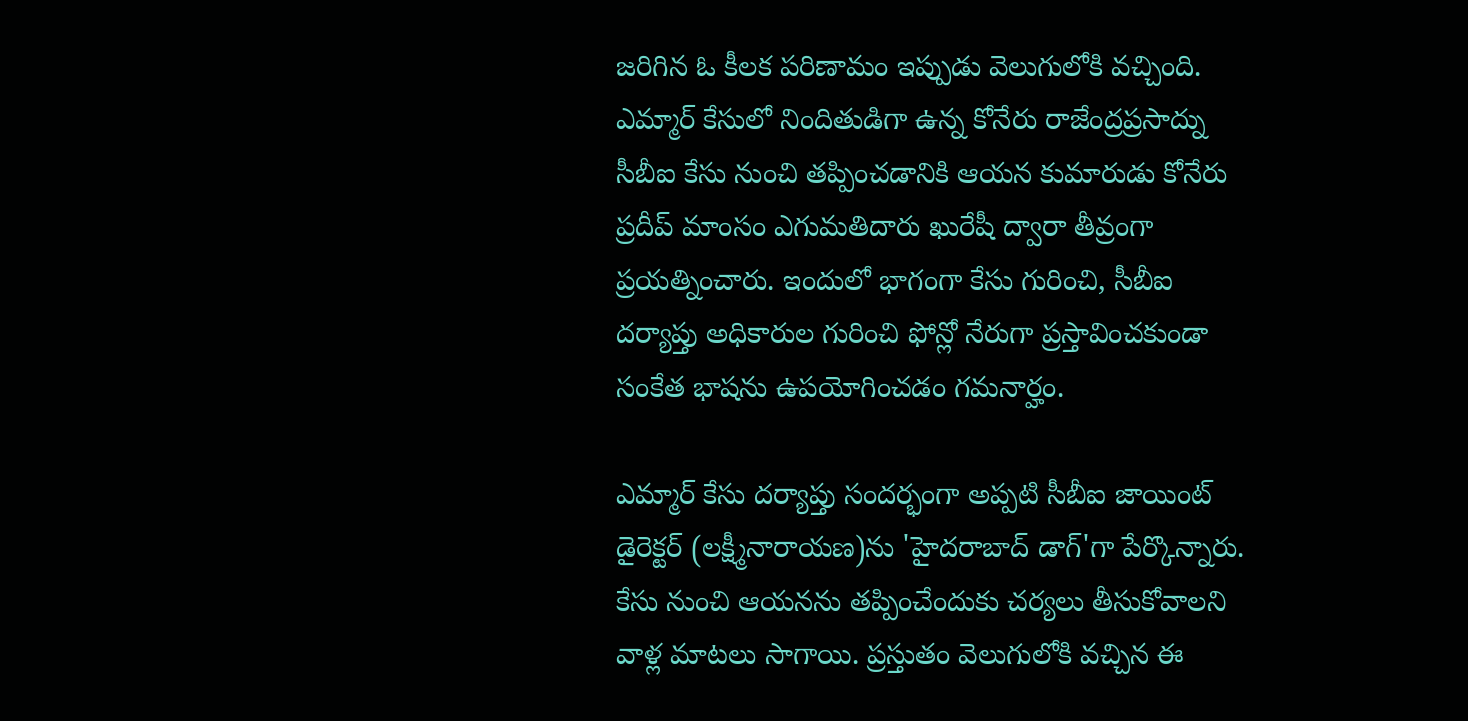జరిగిన ఓ కీలక పరిణామం ఇప్పుడు వెలుగులోకి వచ్చింది.
ఎమ్మార్ కేసులో నిందితుడిగా ఉన్న కోనేరు రాజేంద్రప్రసాద్ను సీబీఐ కేసు నుంచి తప్పించడానికి ఆయన కుమారుడు కోనేరు ప్రదీప్ మాంసం ఎగుమతిదారు ఖురేషీ ద్వారా తీవ్రంగా ప్రయత్నించారు. ఇందులో భాగంగా కేసు గురించి, సీబీఐ దర్యాప్తు అధికారుల గురించి ఫోన్లో నేరుగా ప్రస్తావించకుండా సంకేత భాషను ఉపయోగించడం గమనార్హం.

ఎమ్మార్ కేసు దర్యాప్తు సందర్భంగా అప్పటి సీబీఐ జాయింట్ డైరెక్టర్ (లక్ష్మీనారాయణ)ను 'హైదరాబాద్ డాగ్'గా పేర్కొన్నారు. కేసు నుంచి ఆయనను తప్పించేందుకు చర్యలు తీసుకోవాలని వాళ్ల మాటలు సాగాయి. ప్రస్తుతం వెలుగులోకి వచ్చిన ఈ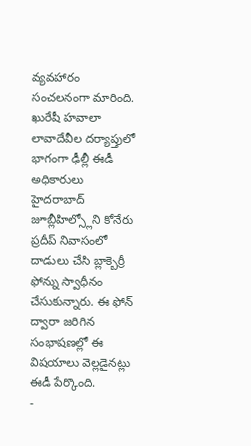వ్యవహారం సంచలనంగా మారింది.
ఖురేషీ హవాలా లావాదేవీల దర్యాప్తులో భాగంగా ఢీల్లీ ఈడీ అధికారులు హైదరాబాద్ జూబ్లీహిల్స్లోని కోనేరు ప్రదీప్ నివాసంలో దాడులు చేసి బ్లాక్బెర్రీ ఫోన్ను స్వాధీనం చేసుకున్నారు. ఈ ఫోన్ ద్వారా జరిగిన సంభాషణల్లో ఈ విషయాలు వెల్లడైనట్లు ఈడీ పేర్కొంది.
-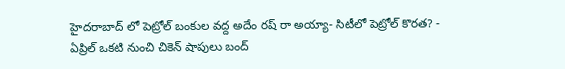హైదరాబాద్ లో పెట్రోల్ బంకుల వద్ద అదేం రష్ రా అయ్యా- సిటీలో పెట్రోల్ కొరత? -
ఏప్రిల్ ఒకటి నుంచి చికెన్ షాపులు బంద్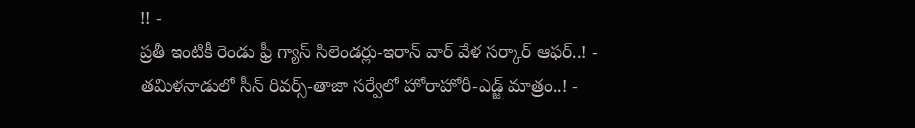!! -
ప్రతీ ఇంటికీ రెండు ఫ్రీ గ్యాస్ సిలెండర్లు-ఇరాన్ వార్ వేళ సర్కార్ ఆఫర్..! -
తమిళనాడులో సీన్ రివర్స్-తాజా సర్వేలో హోరాహోరీ-ఎడ్జ్ మాత్రం..! -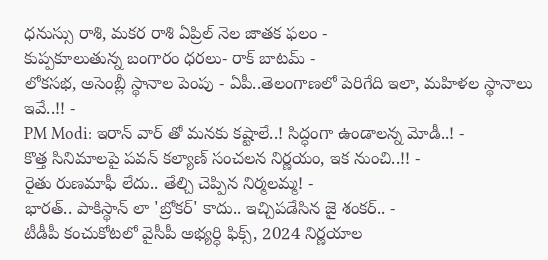ధనుస్సు రాశి, మకర రాశి ఏప్రిల్ నెల జాతక ఫలం -
కుప్పకూలుతున్న బంగారం ధరలు- రాక్ బాటమ్ -
లోకసభ, అసెంబ్లీ స్థానాల పెంపు - ఏపీ..తెలంగాణలో పెరిగేది ఇలా, మహిళల స్థానాలు ఇవే..!! -
PM Modi: ఇరాన్ వార్ తో మనకు కష్టాలే..! సిద్ధంగా ఉండాలన్న మోడీ..! -
కొత్త సినిమాలపై పవన్ కల్యాణ్ సంచలన నిర్ణయం, ఇక నుంచి..!! -
రైతు రుణమాఫీ లేదు.. తేల్చి చెప్పిన నిర్మలమ్మ! -
భారత్.. పాకిస్థాన్ లా 'బ్రోకర్' కాదు.. ఇచ్చిపడేసిన జై శంకర్.. -
టీడీపీ కంచుకోటలో వైసీపీ అభ్యర్ధి ఫిక్స్, 2024 నిర్ణయాల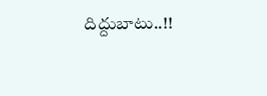దిద్దుబాటు..!!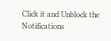Click it and Unblock the Notifications